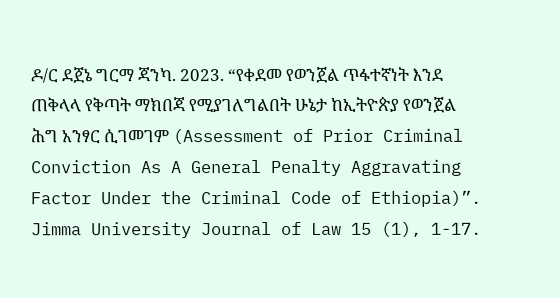ዶ/ር ደጀኔ ግርማ ጃንካ. 2023. “የቀደመ የወንጀል ጥፋተኛነት እንደ ጠቅላላ የቅጣት ማክበጃ የሚያገለግልበት ሁኔታ ከኢትዮጵያ የወንጀል ሕግ አንፃር ሲገመገም (Assessment of Prior Criminal Conviction As A General Penalty Aggravating Factor Under the Criminal Code of Ethiopia)”. Jimma University Journal of Law 15 (1), 1-17.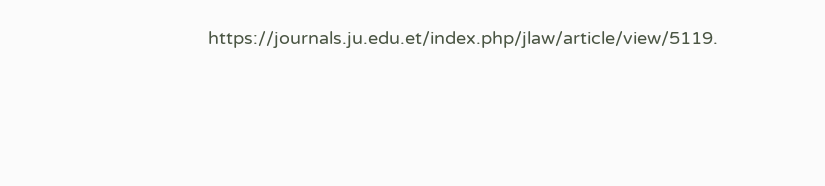https://journals.ju.edu.et/index.php/jlaw/article/view/5119.